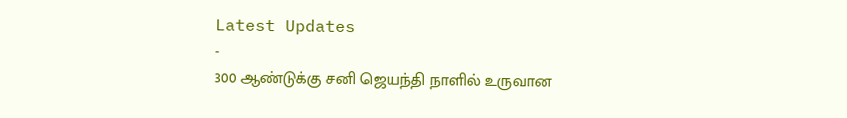Latest Updates
-
300 ஆண்டுக்கு சனி ஜெயந்தி நாளில் உருவான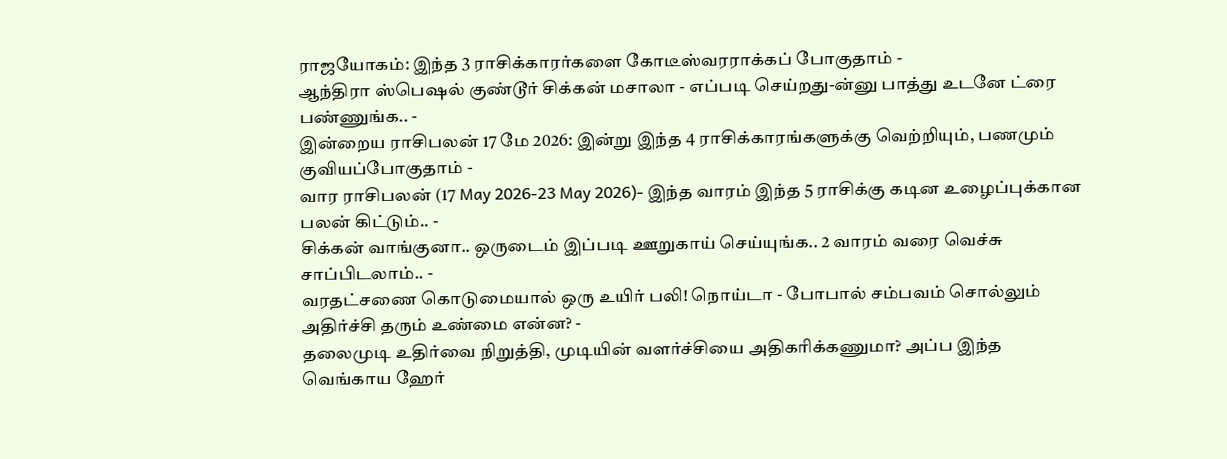ராஜயோகம்: இந்த 3 ராசிக்காரர்களை கோடீஸ்வரராக்கப் போகுதாம் -
ஆந்திரா ஸ்பெஷல் குண்டூர் சிக்கன் மசாலா - எப்படி செய்றது-ன்னு பாத்து உடனே ட்ரை பண்ணுங்க.. -
இன்றைய ராசிபலன் 17 மே 2026: இன்று இந்த 4 ராசிக்காரங்களுக்கு வெற்றியும், பணமும் குவியப்போகுதாம் -
வார ராசிபலன் (17 May 2026-23 May 2026)- இந்த வாரம் இந்த 5 ராசிக்கு கடின உழைப்புக்கான பலன் கிட்டும்.. -
சிக்கன் வாங்குனா.. ஒருடைம் இப்படி ஊறுகாய் செய்யுங்க.. 2 வாரம் வரை வெச்சு சாப்பிடலாம்.. -
வரதட்சணை கொடுமையால் ஒரு உயிர் பலி! நொய்டா - போபால் சம்பவம் சொல்லும் அதிர்ச்சி தரும் உண்மை என்ன? -
தலைமுடி உதிர்வை நிறுத்தி, முடியின் வளர்ச்சியை அதிகரிக்கணுமா? அப்ப இந்த வெங்காய ஹேர்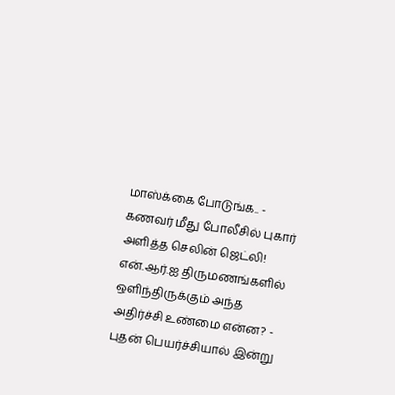மாஸ்க்கை போடுங்க.. -
கணவர் மீது போலீசில் புகார் அளித்த செலின் ஜெட்லி! என்.ஆர்.ஐ திருமணங்களில் ஒளிந்திருக்கும் அந்த அதிர்ச்சி உண்மை என்ன? -
புதன் பெயர்ச்சியால் இன்று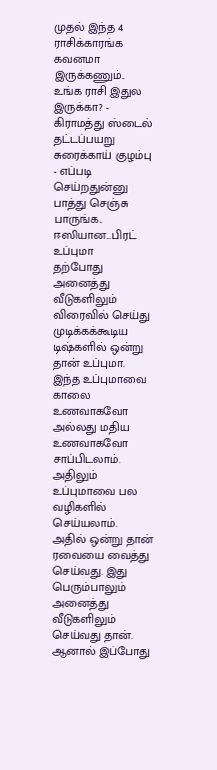முதல் இந்த 4 ராசிக்காரங்க கவனமா இருக்கணும்.. உங்க ராசி இதுல இருக்கா? -
கிராமத்து ஸ்டைல் தட்டப்பயறு சுரைக்காய் குழம்பு - எப்படி செய்றதுன்னு பாத்து செஞ்சு பாருங்க..
ஈஸியான...பிரட் உப்புமா
தற்போது அனைத்து வீடுகளிலும் விரைவில் செய்து முடிக்கக்கூடிய டிஷ்களில் ஒன்று தான் உப்புமா. இந்த உப்புமாவை காலை உணவாகவோ அல்லது மதிய உணவாகவோ சாப்பிடலாம். அதிலும் உப்புமாவை பல வழிகளில் செய்யலாம். அதில் ஒன்று தான் ரவையை வைத்து செய்வது. இது பெரும்பாலும் அனைத்து வீடுகளிலும் செய்வது தான். ஆனால் இப்போது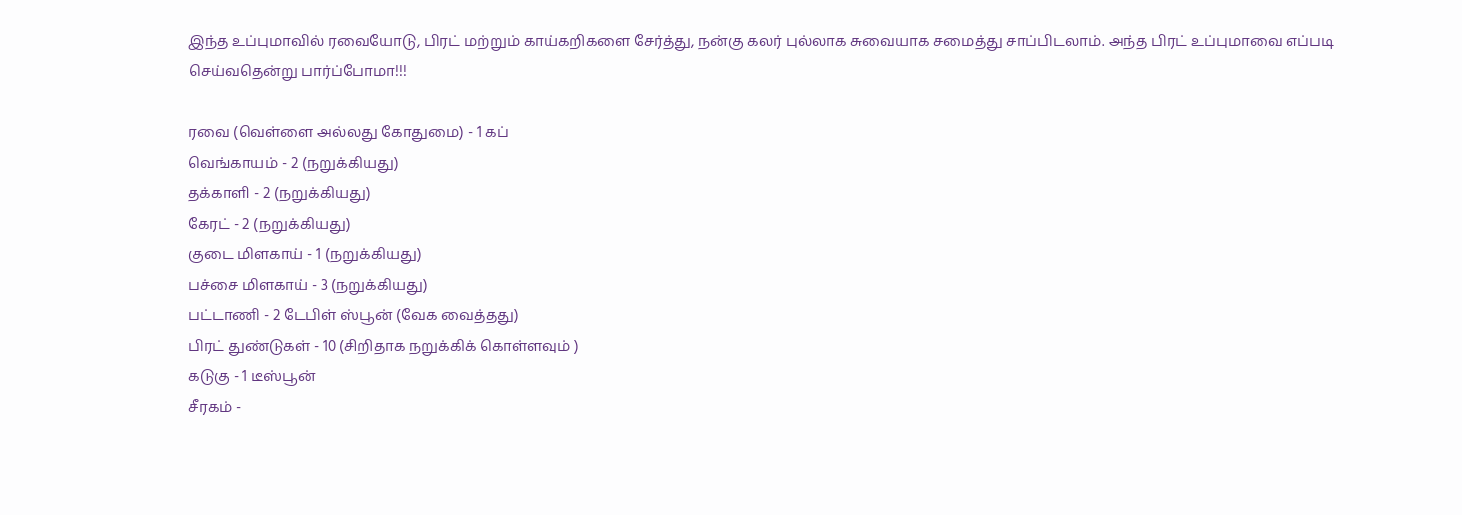இந்த உப்புமாவில் ரவையோடு, பிரட் மற்றும் காய்கறிகளை சேர்த்து, நன்கு கலர் புல்லாக சுவையாக சமைத்து சாப்பிடலாம். அந்த பிரட் உப்புமாவை எப்படி செய்வதென்று பார்ப்போமா!!!

ரவை (வெள்ளை அல்லது கோதுமை) - 1 கப்
வெங்காயம் - 2 (நறுக்கியது)
தக்காளி - 2 (நறுக்கியது)
கேரட் - 2 (நறுக்கியது)
குடை மிளகாய் - 1 (நறுக்கியது)
பச்சை மிளகாய் - 3 (நறுக்கியது)
பட்டாணி - 2 டேபிள் ஸ்பூன் (வேக வைத்தது)
பிரட் துண்டுகள் - 10 (சிறிதாக நறுக்கிக் கொள்ளவும் )
கடுகு - 1 டீஸ்பூன்
சீரகம் -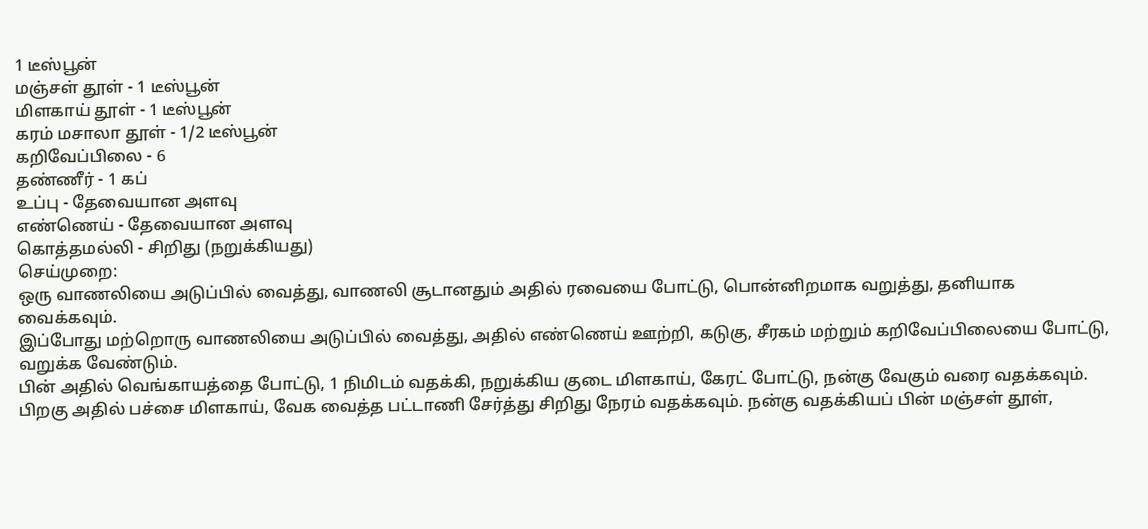1 டீஸ்பூன்
மஞ்சள் தூள் - 1 டீஸ்பூன்
மிளகாய் தூள் - 1 டீஸ்பூன்
கரம் மசாலா தூள் - 1/2 டீஸ்பூன்
கறிவேப்பிலை - 6
தண்ணீர் - 1 கப்
உப்பு - தேவையான அளவு
எண்ணெய் - தேவையான அளவு
கொத்தமல்லி - சிறிது (நறுக்கியது)
செய்முறை:
ஒரு வாணலியை அடுப்பில் வைத்து, வாணலி சூடானதும் அதில் ரவையை போட்டு, பொன்னிறமாக வறுத்து, தனியாக வைக்கவும்.
இப்போது மற்றொரு வாணலியை அடுப்பில் வைத்து, அதில் எண்ணெய் ஊற்றி, கடுகு, சீரகம் மற்றும் கறிவேப்பிலையை போட்டு, வறுக்க வேண்டும்.
பின் அதில் வெங்காயத்தை போட்டு, 1 நிமிடம் வதக்கி, நறுக்கிய குடை மிளகாய், கேரட் போட்டு, நன்கு வேகும் வரை வதக்கவும்.
பிறகு அதில் பச்சை மிளகாய், வேக வைத்த பட்டாணி சேர்த்து சிறிது நேரம் வதக்கவும். நன்கு வதக்கியப் பின் மஞ்சள் தூள்,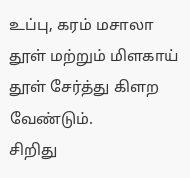உப்பு, கரம் மசாலா தூள் மற்றும் மிளகாய் தூள் சேர்த்து கிளற வேண்டும்.
சிறிது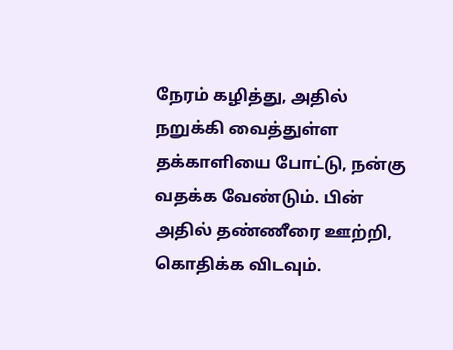நேரம் கழித்து, அதில் நறுக்கி வைத்துள்ள தக்காளியை போட்டு, நன்கு வதக்க வேண்டும். பின் அதில் தண்ணீரை ஊற்றி, கொதிக்க விடவும்.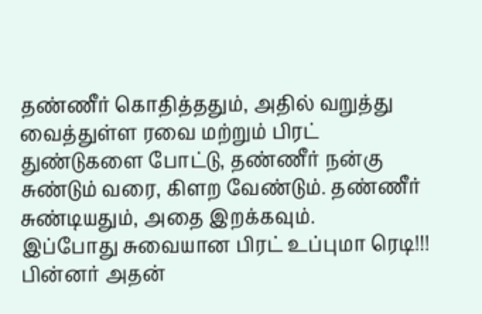தண்ணீர் கொதித்ததும், அதில் வறுத்து வைத்துள்ள ரவை மற்றும் பிரட் துண்டுகளை போட்டு, தண்ணீர் நன்கு சுண்டும் வரை, கிளற வேண்டும். தண்ணீர் சுண்டியதும், அதை இறக்கவும்.
இப்போது சுவையான பிரட் உப்புமா ரெடி!!!
பின்னர் அதன்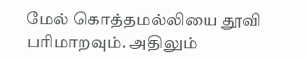மேல் கொத்தமல்லியை தூவி பரிமாறவும். அதிலும்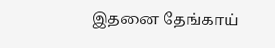இதனை தேங்காய்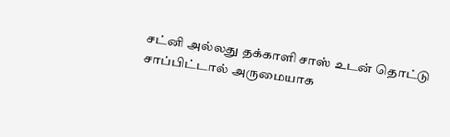சட்னி அல்லது தக்காளி சாஸ் உடன் தொட்டு சாப்பிட்டால் அருமையாக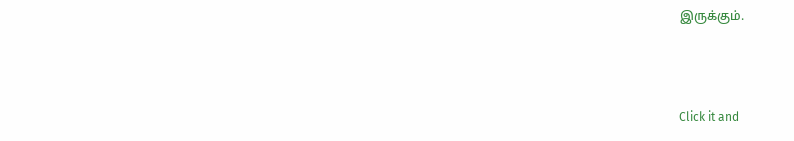இருக்கும்.



Click it and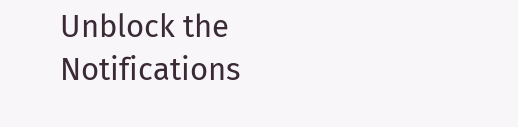Unblock the Notifications